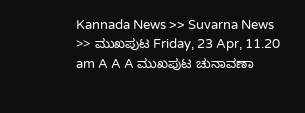Kannada News >> Suvarna News >> ಮುಖಪುಟ Friday, 23 Apr, 11.20 am A A A ಮುಖಪುಟ ಚುನಾವಣಾ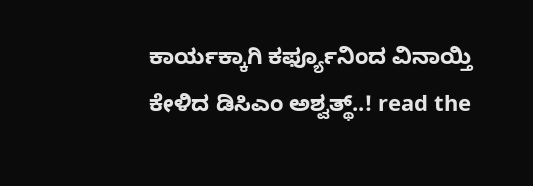ಕಾರ್ಯಕ್ಕಾಗಿ ಕರ್ಫ್ಯೂನಿಂದ ವಿನಾಯ್ತಿ ಕೇಳಿದ ಡಿಸಿಎಂ ಅಶ್ವತ್ಥ್..! read the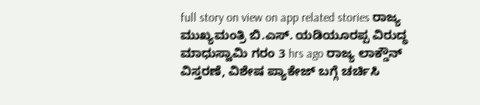full story on view on app related stories ರಾಜ್ಯ ಮುಖ್ಯಮಂತ್ರಿ ಬಿ.ಎಸ್. ಯಡಿಯೂರಪ್ಪ ವಿರುದ್ಧ ಮಾಧುಸ್ವಾಮಿ ಗರಂ 3 hrs ago ರಾಜ್ಯ ಲಾಕ್ಡೌನ್ ವಿಸ್ತರಣೆ, ವಿಶೇಷ ಪ್ಯಾಕೇಜ್ ಬಗ್ಗೆ ಚರ್ಚಿಸಿ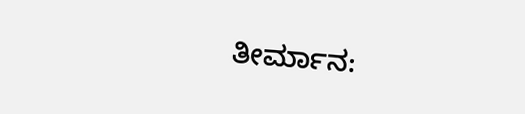ತೀರ್ಮಾನ: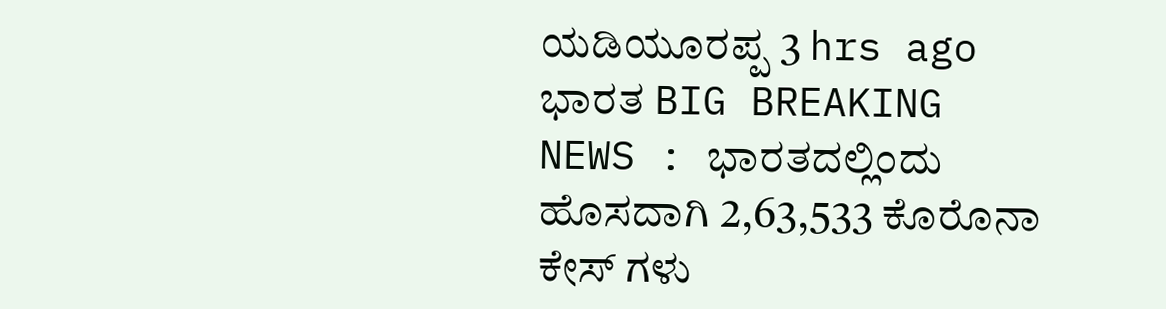ಯಡಿಯೂರಪ್ಪ 3 hrs ago ಭಾರತ BIG BREAKING NEWS : ಭಾರತದಲ್ಲಿಂದು ಹೊಸದಾಗಿ 2,63,533 ಕೊರೊನಾ ಕೇಸ್ ಗಳು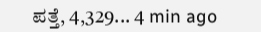ಪತ್ತೆ, 4,329... 4 min ago